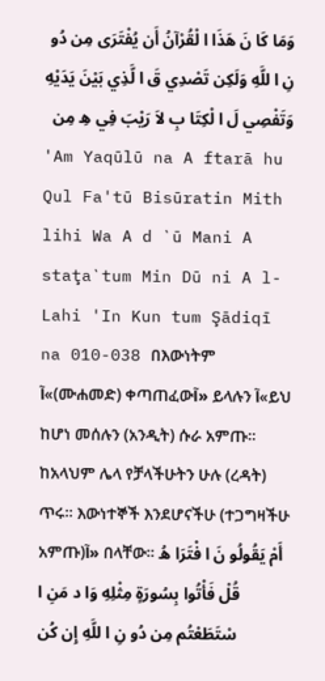وَمَا كَا نَ هَذَا ا لْقُرْآنُ أَن يُفْتَرَى مِن دُو نِ ا للَّهِ وَلَكِن تَصْدِي قَ ا لَّذِي بَيْنَ يَدَيْهِ وَتَفْصِي لَ ا لْكِتَا بِ لاَ رَيْبَ فِي هِ مِن
'Am Yaqūlū na A ftarā hu Qul Fa'tū Bisūratin Mith lihi Wa A d `ū Mani A staţa`tum Min Dū ni A l-Lahi 'In Kun tum Şādiqī na 010-038 በእውነትም آ«(ሙሐመድ) ቀጣጠፈውآ» ይላሉን آ«ይህ ከሆነ መሰሉን (አንዲት) ሱራ አምጡ፡፡ ከአላህም ሌላ የቻላችሁትን ሁሉ (ረዳት) ጥሩ፡፡ እውነተኞች እንደሆናችሁ (ተጋግዛችሁ አምጡ)آ» በላቸው፡፡ أَمْ يَقُولُو نَ ا فْتَرَا هُ قُلْ فَأْتُوا بِسُورَةٍ مِثْلِهِ وَا د مَنِ ا سْتَطَعْتُم مِن دُو نِ ا للَّهِ إِن كُن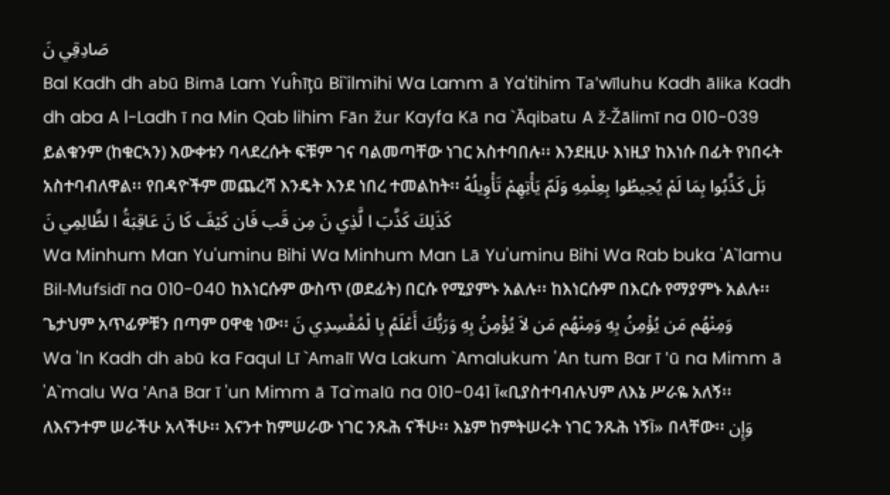صَادِقِي نَ
Bal Kadh dh abū Bimā Lam Yuĥīţū Bi`ilmihi Wa Lamm ā Ya'tihim Ta'wīluhu Kadh ālika Kadh dh aba A l-Ladh ī na Min Qab lihim Fān žur Kayfa Kā na `Āqibatu A ž-Žālimī na 010-039 ይልቁንም (ከቁርኣን) እውቀቱን ባላደረሱት ፍቹም ገና ባልመጣቸው ነገር አስተባበሉ፡፡ እንደዚሁ እነዚያ ከእነሱ በፊት የነበሩት አስተባብለዋል፡፡ የበዳዮችም መጨረሻ እንዴት እንደ ነበረ ተመልከት፡፡ بَلْ كَذَّبُوا بِمَا لَمْ يُحِيطُوا بِعِلْمِهِ وَلَمّ يَأْتِهِمْ تَأْوِيلُهُ كَذَلِكَ كَذَّبَ ا لَّذِي نَ مِن قَب فَان كَيْفَ كَا نَ عَاقِبَةُ ا لظَّالِمِي نَ
Wa Minhum Man Yu'uminu Bihi Wa Minhum Man Lā Yu'uminu Bihi Wa Rab buka 'A`lamu Bil-Mufsidī na 010-040 ከእነርሱም ውስጥ (ወደፊት) በርሱ የሚያምኑ አልሉ፡፡ ከእነርሱም በእርሱ የማያምኑ አልሉ፡፡ ጌታህም አጥፊዎቹን በጣም ዐዋቂ ነው፡፡ وَمِنْهُم مَن يُؤْمِنُ بِهِ وَمِنْهُم مَن لاَ يُؤْمِنُ بِهِ وَرَبُّكَ أَعْلَمُ بِا لْمُفْسِدِي نَ
Wa 'In Kadh dh abū ka Faqul Lī `Amalī Wa Lakum `Amalukum 'An tum Bar ī 'ū na Mimm ā 'A`malu Wa 'Anā Bar ī 'un Mimm ā Ta`malū na 010-041 آ«ቢያስተባብሉህም ለእኔ ሥራዬ አለኝ፡፡ ለእናንተም ሠራችሁ አላችሁ፡፡ እናንተ ከምሠራው ነገር ንጹሕ ናችሁ፡፡ እኔም ከምትሠሩት ነገር ንጹሕ ነኝآ» በላቸው፡፡ وَإِن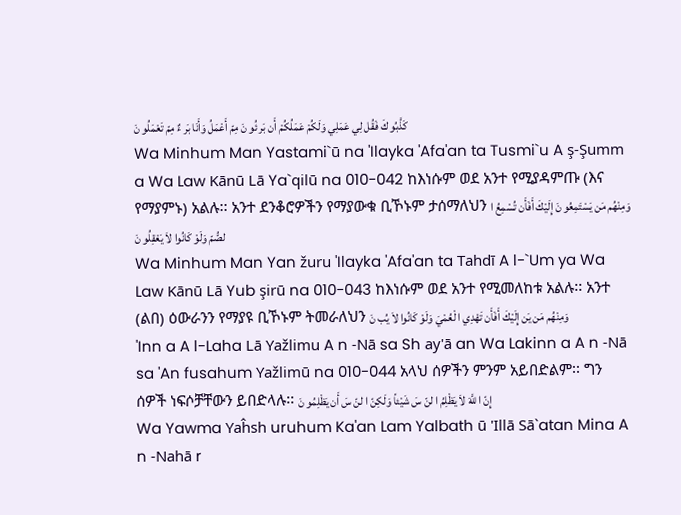كَذَّبُو كَ فَقُل لِي عَمَلِي وَلَكُمْ عَمَلُكُمْ أَن بَر ئُو نَ مِمّ أَعْمَلُ وَأَنَا بَر ءٌ مِمّ تَعْمَلُو نَ
Wa Minhum Man Yastami`ū na 'Ilayka 'Afa'an ta Tusmi`u A ş-Şumm a Wa Law Kānū Lā Ya`qilū na 010-042 ከእነሱም ወደ አንተ የሚያዳምጡ (እና የማያምኑ) አልሉ፡፡ አንተ ደንቆሮዎችን የማያውቁ ቢኾኑም ታሰማለህን وَمِنْهُم مَن يَسْتَمِعُو نَ إِلَيْكَ أَفَأَن تُسْمِعُ ا لصُّمّ وَلَوْ كَانُوا لاَ يَعْقِلُو نَ
Wa Minhum Man Yan žuru 'Ilayka 'Afa'an ta Tahdī A l-`Um ya Wa Law Kānū Lā Yub şirū na 010-043 ከእነሱም ወደ አንተ የሚመለከቱ አልሉ፡፡ አንተ (ልበ) ዕውራንን የማያዩ ቢኾኑም ትመራለህን وَمِنْهُم مَن يَن إِلَيْكَ أَفَأَن تَهْدِي ا لْعُمْيَ وَلَوْ كَانُوا لاَ يُب نَ
'Inn a A l-Laha Lā Yažlimu A n -Nā sa Sh ay'ā an Wa Lakinn a A n -Nā sa 'An fusahum Yažlimū na 010-044 አላህ ሰዎችን ምንም አይበድልም፡፡ ግን ሰዎች ነፍሶቻቸውን ይበድላሉ፡፡ إِنّ ا للَّهَ لاَ يَظْلِمُ ا لنّ سَ شَيْئاً وَلَكِنّ ا لنّ سَ أَن يَظْلِمُو نَ
Wa Yawma Yaĥsh uruhum Ka'an Lam Yalbath ū 'Illā Sā`atan Mina A n -Nahā r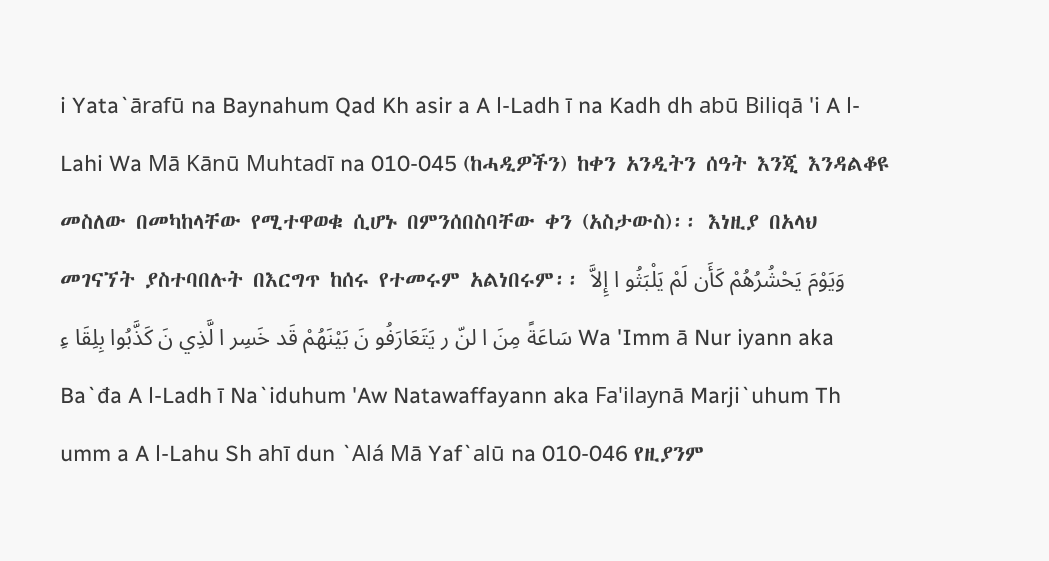i Yata`ārafū na Baynahum Qad Kh asir a A l-Ladh ī na Kadh dh abū Biliqā 'i A l-Lahi Wa Mā Kānū Muhtadī na 010-045 (ከሓዲዎችን) ከቀን አንዲትን ሰዓት እንጂ እንዳልቆዩ መስለው በመካከላቸው የሚተዋወቁ ሲሆኑ በምንሰበስባቸው ቀን (አስታውስ)፡፡ እነዚያ በአላህ መገናኘት ያስተባበሉት በእርግጥ ከሰሩ የተመሩም አልነበሩም፡፡ وَيَوْمَ يَحْشُرُهُمْ كَأَن لَمْ يَلْبَثُو ا إِلاَّ سَاعَةً مِنَ ا لنّ ر يَتَعَارَفُو نَ بَيْنَهُمْ قَد خَسِر ا لَّذِي نَ كَذَّبُوا بِلِقَا ءِ Wa 'Imm ā Nur iyann aka Ba`đa A l-Ladh ī Na`iduhum 'Aw Natawaffayann aka Fa'ilaynā Marji`uhum Th umm a A l-Lahu Sh ahī dun `Alá Mā Yaf`alū na 010-046 የዚያንም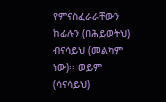የምናስፈራራቸውን ከፊሉን (በሕይወትህ) ብናሳይህ (መልካም ነው)፡፡ ወይም (ሳናሳይህ)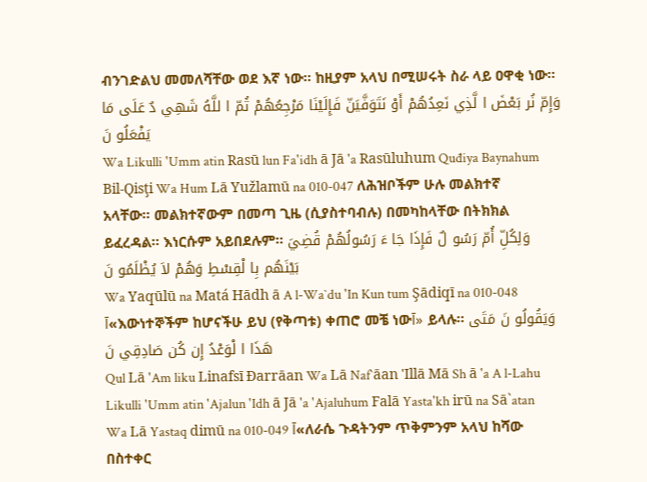ብንገድልህ መመለሻቸው ወደ እኛ ነው፡፡ ከዚያም አላህ በሚሠሩት ስራ ላይ ዐዋቂ ነው፡፡ وَإِمّ نُر بَعْضَ ا لَّذِي نَعِدُهُمْ أَوْ نَتَوَفَّيَنّ فَإِلَيْنَا مَرْجِعُهُمْ ثُمّ ا للَّهُ شَهِي دٌ عَلَى مَا يَفْعَلُو نَ
Wa Likulli 'Umm atin Rasū lun Fa'idh ā Jā 'a Rasūluhum Quđiya Baynahum Bil-Qisţi Wa Hum Lā Yužlamū na 010-047 ለሕዝቦችም ሁሉ መልክተኛ አላቸው፡፡ መልክተኛውም በመጣ ጊዜ (ሲያስተባብሉ) በመካከላቸው በትክክል ይፈረዳል፡፡ እነርሱም አይበደሉም፡፡ وَلِكُلِّ أُمّ رَسُو لٌ فَإِذَا جَا ءَ رَسُولُهُمْ قُضِيَ بَيْنَهُم بِا لْقِسْطِ وَهُمْ لاَ يُظْلَمُو نَ
Wa Yaqūlū na Matá Hādh ā A l-Wa`du 'In Kun tum Şādiqī na 010-048 آ«እውነተኞችም ከሆናችሁ ይህ (የቅጣቱ) ቀጠሮ መቼ ነውآ» ይላሉ፡፡ وَيَقُولُو نَ مَتَى هَذَا ا لْوَعْدُ إِن كُن صَادِقِي نَ
Qul Lā 'Am liku Linafsī Đarrāan Wa Lā Naf`āan 'Illā Mā Sh ā 'a A l-Lahu Likulli 'Umm atin 'Ajalun 'Idh ā Jā 'a 'Ajaluhum Falā Yasta'kh irū na Sā`atan Wa Lā Yastaq dimū na 010-049 آ«ለራሴ ጉዳትንም ጥቅምንም አላህ ከሻው በስተቀር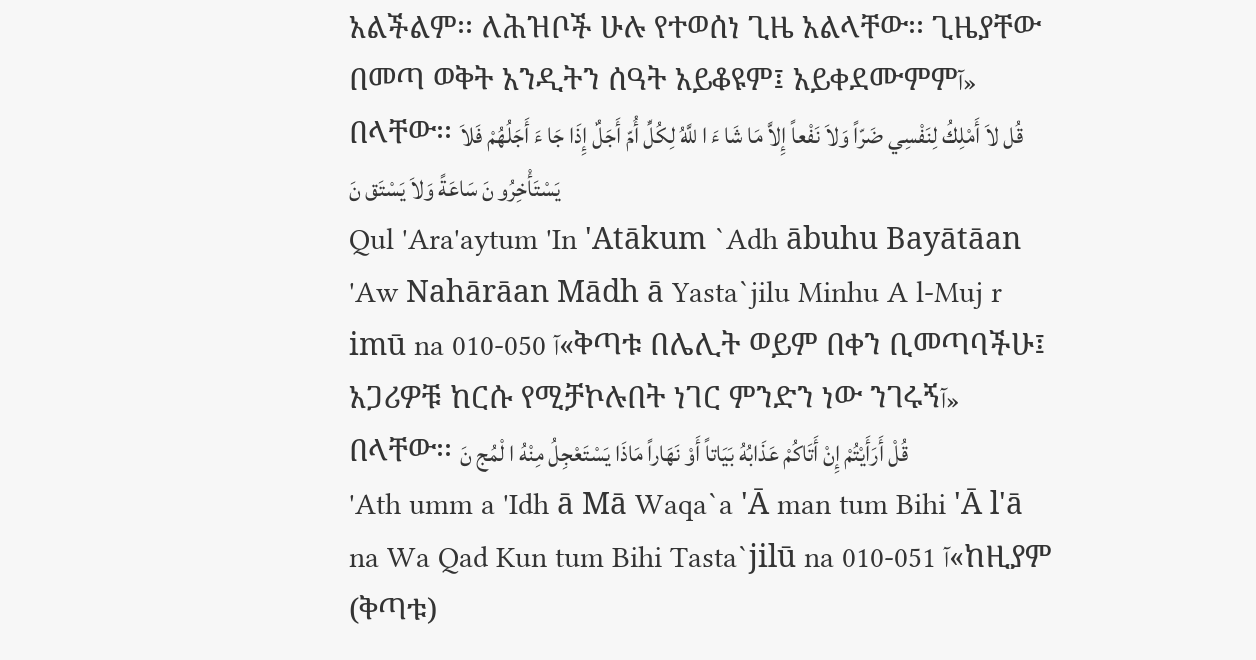አልችልም፡፡ ለሕዝቦች ሁሉ የተወሰነ ጊዜ አልላቸው፡፡ ጊዜያቸው በመጣ ወቅት አንዲትን ሰዓት አይቆዩም፤ አይቀደሙምምآ» በላቸው፡፡ قُل لاَ أَمْلِكُ لِنَفْسِي ضَرّاً وَلاَ نَفْعاً إِلاَّ مَا شَا ءَ ا للَّهُ لِكُلِّ أُمّ أَجَلٌ إِذَا جَا ءَ أَجَلُهُمْ فَلاَ يَسْتَأْخِرُو نَ سَاعَةً وَلاَ يَسْتَق نَ
Qul 'Ara'aytum 'In 'Atākum `Adh ābuhu Bayātāan 'Aw Nahārāan Mādh ā Yasta`jilu Minhu A l-Muj r imū na 010-050 آ«ቅጣቱ በሌሊት ወይም በቀን ቢመጣባችሁ፤ አጋሪዎቹ ከርሱ የሚቻኮሉበት ነገር ምንድን ነው ንገሩኝآ» በላቸው፡፡ قُلْ أَرَأَيْتُمْ إِنْ أَتَاكُمْ عَذَابُهُ بَيَاتاً أَوْ نَهَاراً مَاذَا يَسْتَعْجِلُ مِنْهُ ا لْمُج نَ
'Ath umm a 'Idh ā Mā Waqa`a 'Ā man tum Bihi 'Ā l'ā na Wa Qad Kun tum Bihi Tasta`jilū na 010-051 آ«ከዚያም (ቅጣቱ)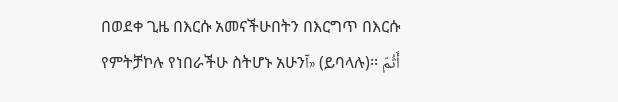በወደቀ ጊዜ በእርሱ አመናችሁበትን በእርግጥ በእርሱ የምትቻኮሉ የነበራችሁ ስትሆኑ አሁንآ» (ይባላሉ)፡፡ أَثُمّ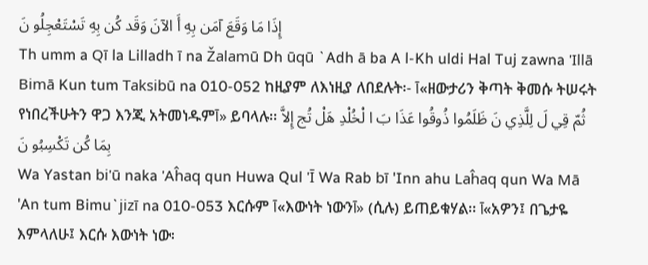إِذَا مَا وَقَعَ آمَن بِهِ أَ الآنَ وَقَد كُن بِهِ تَسْتَعْجِلُو نَ
Th umm a Qī la Lilladh ī na Žalamū Dh ūqū `Adh ā ba A l-Kh uldi Hal Tuj zawna 'Illā Bimā Kun tum Taksibū na 010-052 ከዚያም ለእነዚያ ለበደሉት፡- آ«ዘውታሪን ቅጣት ቅመሱ ትሠሩት የነበረችሁትን ዋጋ እንጂ አትመነዱምآ» ይባላሉ፡፡ ثُمّ قِي لَ لِلَّذِي نَ ظَلَمُوا ذُوقُوا عَذَا بَ ا لْخُلْدِ هَلْ تُج إِلاَّ بِمَا كُن تَكْسِبُو نَ
Wa Yastan bi'ū naka 'Aĥaq qun Huwa Qul 'Ī Wa Rab bī 'Inn ahu Laĥaq qun Wa Mā 'An tum Bimu`jizī na 010-053 እርሱም آ«እውነት ነውንآ» (ሲሉ) ይጠይቁሃል፡፡ آ«አዎን፤ በጌታዬ እምላለሁ፤ እርሱ እውነት ነው፡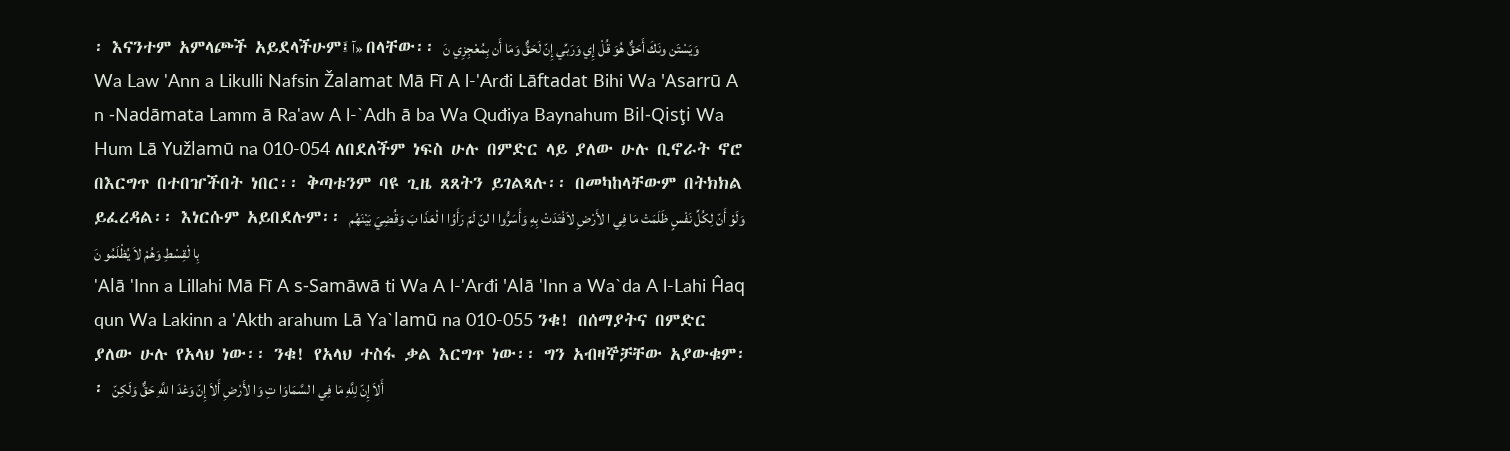፡ እናንተም አምላጮች አይደላችሁም፤آ» በላቸው፡፡ وَيَسْتَن ونَكَ أَحَقٌّ هُوَ قُلْ إِي وَرَبِّي إِنّ لَحَقٌّ وَمَا أَن بِمُعْجِزِي نَ
Wa Law 'Ann a Likulli Nafsin Žalamat Mā Fī A l-'Arđi Lāftadat Bihi Wa 'Asarrū A n -Nadāmata Lamm ā Ra'aw A l-`Adh ā ba Wa Quđiya Baynahum Bil-Qisţi Wa Hum Lā Yužlamū na 010-054 ለበደለችም ነፍስ ሁሉ በምድር ላይ ያለው ሁሉ ቢኖራት ኖሮ በእርግጥ በተበዠችበት ነበር፡፡ ቅጣቱንም ባዩ ጊዜ ጸጸትን ይገልጻሉ፡፡ በመካከላቸውም በትክክል ይፈረዳል፡፡ እነርሱም አይበደሉም፡፡ وَلَوْ أَنّ لِكُلِّ نَفْسٍ ظَلَمَتْ مَا فِي ا لأَرْضِ لاَفْتَدَتْ بِهِ وَأَسَرُّوا ا لنّ لَمّ رَأَوُا ا لْعَذَا بَ وَقُضِيَ بَيْنَهُم بِا لْقِسْطِ وَهُمْ لاَ يُظْلَمُو نَ
'Alā 'Inn a Lillahi Mā Fī A s-Samāwā ti Wa A l-'Arđi 'Alā 'Inn a Wa`da A l-Lahi Ĥaq qun Wa Lakinn a 'Akth arahum Lā Ya`lamū na 010-055 ንቁ! በሰማያትና በምድር ያለው ሁሉ የአላህ ነው፡፡ ንቁ! የአላህ ተስፋ ቃል እርግጥ ነው፡፡ ግን አብዛኞቻቸው አያውቁም፡፡ أَلاَ إِنّ لِلَّهِ مَا فِي ا لسَّمَاوَا تِ وَا لأَرْضِ أَلاَ إِنّ وَعْدَ ا للَّهِ حَقٌّ وَلَكِنّ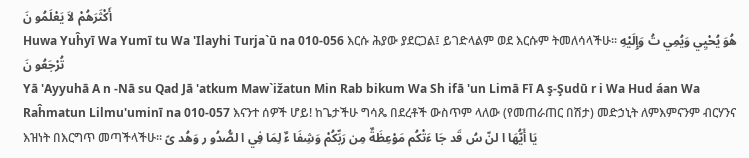أَكْثَرَهُمْ لاَ يَعْلَمُو نَ
Huwa Yuĥyī Wa Yumī tu Wa 'Ilayhi Turja`ū na 010-056 እርሱ ሕያው ያደርጋል፤ ይገድላልም ወደ እርሱም ትመለሳላችሁ፡፡ هُوَ يُحْيِي وَيُمِي تُ وَإِلَيْهِ تُرْجَعُو نَ
Yā 'Ayyuhā A n -Nā su Qad Jā 'atkum Maw`ižatun Min Rab bikum Wa Sh ifā 'un Limā Fī A ş-Şudū r i Wa Hud áan Wa Raĥmatun Lilmu'uminī na 010-057 እናንተ ሰዎች ሆይ! ከጌታችሁ ግሳጼ በደረቶች ውስጥም ላለው (የመጠራጠር በሽታ) መድኃኒት ለምእምናንም ብርሃንና እዝነት በእርግጥ መጣችላችሁ፡፡ يَا أَيُّهَا ا لنّ سُ قَد جَا ءَتْكُم مَوْعِظَةٌ مِن رَبِّكُمْ وَشِفَا ءٌ لِمَا فِي ا لصُّدُو ر وَهُد ىً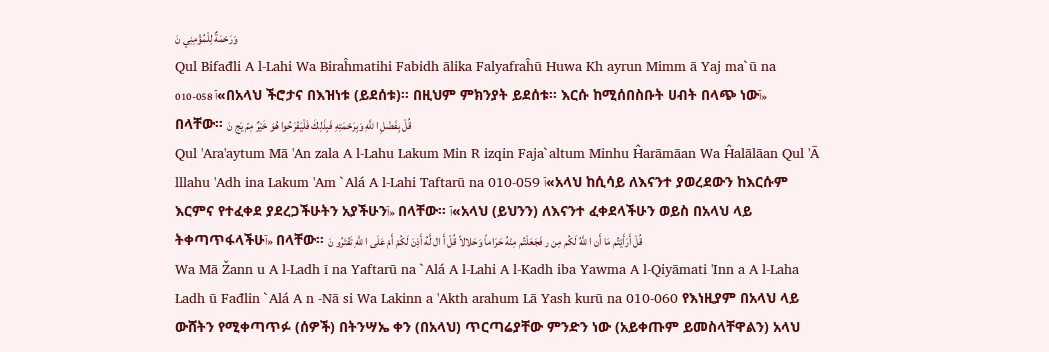وَرَحْمَةٌ لِلْمُؤْمِنِي نَ
Qul Bifađli A l-Lahi Wa Biraĥmatihi Fabidh ālika Falyafraĥū Huwa Kh ayrun Mimm ā Yaj ma`ū na 010-058 آ«በአላህ ችሮታና በእዝነቱ (ይደሰቱ)፡፡ በዚህም ምክንያት ይደሰቱ፡፡ እርሱ ከሚሰበስቡት ሀብት በላጭ ነውآ» በላቸው፡፡ قُلْ بِفَضْلِ ا للَّهِ وَبِرَحْمَتِهِ فَبِذَلِكَ فَلْيَفْرَحُوا هُوَ خَيْرٌ مِمّ يَج نَ
Qul 'Ara'aytum Mā 'An zala A l-Lahu Lakum Min R izqin Faja`altum Minhu Ĥarāmāan Wa Ĥalālāan Qul 'Ā lllahu 'Adh ina Lakum 'Am `Alá A l-Lahi Taftarū na 010-059 آ«አላህ ከሲሳይ ለእናንተ ያወረደውን ከእርሱም እርምና የተፈቀደ ያደረጋችሁትን አያችሁንآ» በላቸው፡፡ آ«አላህ (ይህንን) ለእናንተ ፈቀደላችሁን ወይስ በአላህ ላይ ትቀጣጥፋላችሁآ» በላቸው፡፡ قُلْ أَرَأَيْتُم مَا أَن ا للَّهُ لَكُم مِن ر فَجَعَلْتُم مِنْهُ حَرَاماً وَحَلالاً قُلْ أَ ال لَّهُ أَذِنَ لَكُمْ أَمْ عَلَى ا للَّهِ تَفْتَرُو نَ
Wa Mā Žann u A l-Ladh ī na Yaftarū na `Alá A l-Lahi A l-Kadh iba Yawma A l-Qiyāmati 'Inn a A l-Laha Ladh ū Fađlin `Alá A n -Nā si Wa Lakinn a 'Akth arahum Lā Yash kurū na 010-060 የእነዚያም በአላህ ላይ ውሸትን የሚቀጣጥፉ (ሰዎች) በትንሣኤ ቀን (በአላህ) ጥርጣሬያቸው ምንድን ነው (አይቀጡም ይመስላቸዋልን) አላህ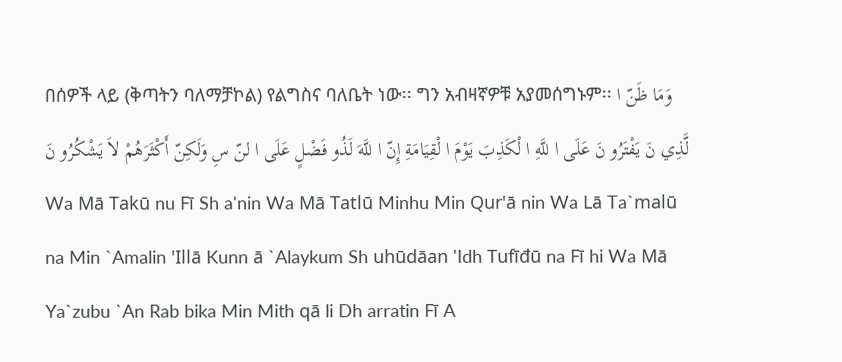በሰዎች ላይ (ቅጣትን ባለማቻኮል) የልግስና ባለቤት ነው፡፡ ግን አብዛኛዎቹ አያመሰግኑም፡፡ وَمَا ظَنّ ا لَّذِي نَ يَفْتَرُو نَ عَلَى ا للَّهِ ا لْكَذِبَ يَوْمَ ا لْقِيَامَةِ إِنّ ا للَّهَ لَذُو فَضْلٍ عَلَى ا لنّ سِ وَلَكِنّ أَكْثَرَهُمْ لاَ يَشْكُرُو نَ
Wa Mā Takū nu Fī Sh a'nin Wa Mā Tatlū Minhu Min Qur'ā nin Wa Lā Ta`malū na Min `Amalin 'Illā Kunn ā `Alaykum Sh uhūdāan 'Idh Tufīđū na Fī hi Wa Mā Ya`zubu `An Rab bika Min Mith qā li Dh arratin Fī A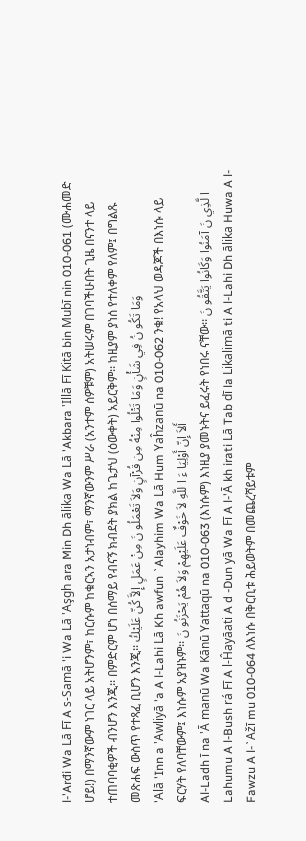l-'Arđi Wa Lā Fī A s-Samā 'i Wa Lā 'Aşgh ara Min Dh ālika Wa Lā 'Akbara 'Illā Fī Kitā bin Mubī nin 010-061 (ሙሐመድ ሆይ!) በማንኛውም ነገር ላይ አትሆንም፣ ከርሱም ከቁርኣን አታነብም፣ ማንኛውንም ሥራ (አንተም ሰዎቹም) አትሠሩም በገባችሁበት ጊዜ በናንተ ላይ ተጠባባቂዎች ብንሆን እንጂ፡፡ በምድርም ሆነ በሰማይ የብናኝ ክብደት ያክል ከጌታህ (ዕውቀት) አይርቅም፡፡ ከዚያም ያነሰ የተለቀም የለም፤ በግልጹ መጽሐፍ ውስጥ የተጻፈ ቢሆን እንጂ፡፡ وَمَا تَكُو نُ فِي شَأْنٍ وَمَا تَتْلُوا مِنْهُ مِن قُرْآنٍ وَلاَ تَعْمَلُو نَ مِنْ عَمَلٍ إِلاَّ كُنّ عَلَيْكُ
'Alā 'Inn a 'Awliyā 'a A l-Lahi Lā Kh awfun `Alayhim Wa Lā Hum Yaĥzanū na 010-062 ንቁ! የአላህ ወዳጆች በእነሱ ላይ ፍርሃት የለባቸውም፤ እነሱም አያዝኑም፡፡ أَلاَ إِنّ أَوْلِيَا ءَ ا للَّهِ لاَ خَوْفٌ عَلَيْهِمْ وَلاَ هُمْ يَحْزَنُو نَ
Al-Ladh ī na 'Ā manū Wa Kānū Yattaqū na 010-063 (እነሱም) እነዚያ ያመኑትና ይፈሩት የነበሩ ናቸው፡፡ ا لَّذِي نَ آمَنُوا وَكَانُوا يَتَّقُو نَ
Lahumu A l-Bush rá Fī A l-Ĥayāati A d -Dun yā Wa Fī A l-'Ā kh irati Lā Tab dī la Likalimā ti A l-Lahi Dh ālika Huwa A l-Fawzu A l-`Ažī mu 010-064 ለእነሱ በቅርቢቱ ሕይወትም በመጨረሻይቱም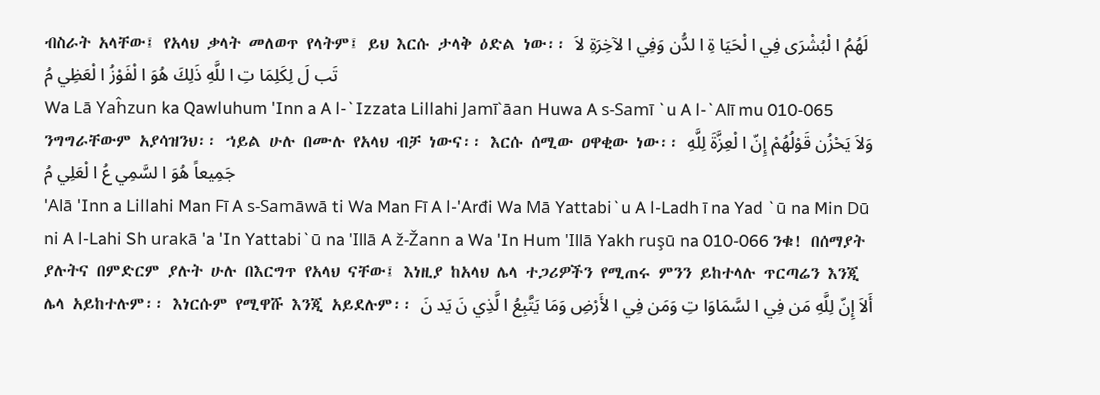ብስራት አላቸው፤ የአላህ ቃላት መለወጥ የላትም፤ ይህ እርሱ ታላቅ ዕድል ነው፡፡ لَهُمُ ا لْبُشْرَى فِي ا لْحَيَا ةِ ا لدُّن وَفِي ا لآخِرَةِ لاَ تَب لَ لِكَلِمَا تِ ا للَّهِ ذَلِكَ هُوَ ا لْفَوْزُ ا لْعَظِي مُ
Wa Lā Yaĥzun ka Qawluhum 'Inn a A l-`Izzata Lillahi Jamī`āan Huwa A s-Samī `u A l-`Alī mu 010-065 ንግግራቸውም አያሳዝንህ፡፡ ኀይል ሁሉ በሙሉ የአላህ ብቻ ነውና፡፡ እርሱ ሰሚው ዐዋቂው ነው፡፡ وَلاَ يَحْزُن قَوْلُهُمْ إِنّ ا لْعِزَّةَ لِلَّهِ جَمِيعاً هُوَ ا لسَّمِي عُ ا لْعَلِي مُ
'Alā 'Inn a Lillahi Man Fī A s-Samāwā ti Wa Man Fī A l-'Arđi Wa Mā Yattabi`u A l-Ladh ī na Yad `ū na Min Dū ni A l-Lahi Sh urakā 'a 'In Yattabi`ū na 'Illā A ž-Žann a Wa 'In Hum 'Illā Yakh ruşū na 010-066 ንቁ! በሰማያት ያሉትና በምድርም ያሉት ሁሉ በእርግጥ የአላህ ናቸው፤ እነዚያ ከአላህ ሌላ ተጋሪዎችን የሚጠሩ ምንን ይከተላሉ ጥርጣሬን እንጂ ሌላ አይከተሉም፡፡ እነርሱም የሚዋሹ እንጂ አይደሉም፡፡ أَلاَ إِنّ لِلَّهِ مَن فِي ا لسَّمَاوَا تِ وَمَن فِي ا لأَرْضِ وَمَا يَتَّبِعُ ا لَّذِي نَ يَد نَ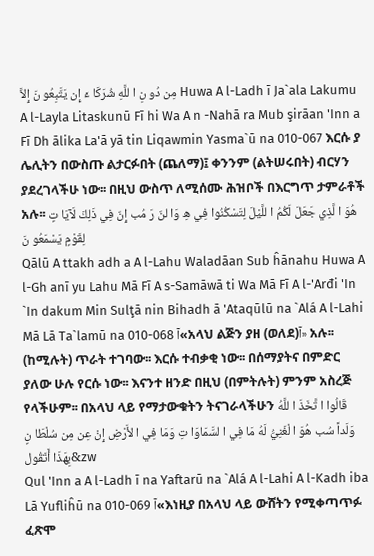مِن دُو نِ ا للَّهِ شُرَكَا ءَ إِن يَتَّبِعُو نَ إِلاَّ Huwa A l-Ladh ī Ja`ala Lakumu A l-Layla Litaskunū Fī hi Wa A n -Nahā ra Mub şirāan 'Inn a Fī Dh ālika La'ā yā tin Liqawmin Yasma`ū na 010-067 እርሱ ያ ሌሊትን በውስጡ ልታርፉበት (ጨለማ)፤ ቀንንም (ልትሠሩበት) ብርሃን ያደረገላችሁ ነው፡፡ በዚህ ውስጥ ለሚሰሙ ሕዝቦች በእርግጥ ታምራቶች አሉ፡፡ هُوَ ا لَّذِي جَعَلَ لَكُمُ ا للَّيْلَ لِتَسْكُنُوا فِي هِ وَا لنّ رَ مُب إِنّ فِي ذَلِكَ لَآيَا تٍ لِقَوْمٍ يَسْمَعُو نَ
Qālū A ttakh adh a A l-Lahu Waladāan Sub ĥānahu Huwa A l-Gh anī yu Lahu Mā Fī A s-Samāwā ti Wa Mā Fī A l-'Arđi 'In `In dakum Min Sulţā nin Bihadh ā 'Ataqūlū na `Alá A l-Lahi Mā Lā Ta`lamū na 010-068 آ«አላህ ልጅን ያዘ (ወለደ)آ» አሉ፡፡ (ከሚሉት) ጥራት ተገባው፡፡ እርሱ ተብቃቂ ነው፡፡ በሰማያትና በምድር ያለው ሁሉ የርሱ ነው፡፡ እናንተ ዘንድ በዚህ (በምትሉት) ምንም አስረጅ የላችሁም፡፡ በአላህ ላይ የማታውቁትን ትናገራላችሁን قَالُوا ا تَّخَذَ ا للَّهُ وَلَداً سُب هُوَ ا لْغَنِيُّ لَهُ مَا فِي ا لسَّمَاوَا تِ وَمَا فِي ا لأَرْضِ إِنْ عِن مِن سُلْطَا نٍ بِهَذَا أَتَقُول&zw
Qul 'Inn a A l-Ladh ī na Yaftarū na `Alá A l-Lahi A l-Kadh iba Lā Yufliĥū na 010-069 آ«እነዚያ በአላህ ላይ ውሸትን የሚቀጣጥፉ ፈጽሞ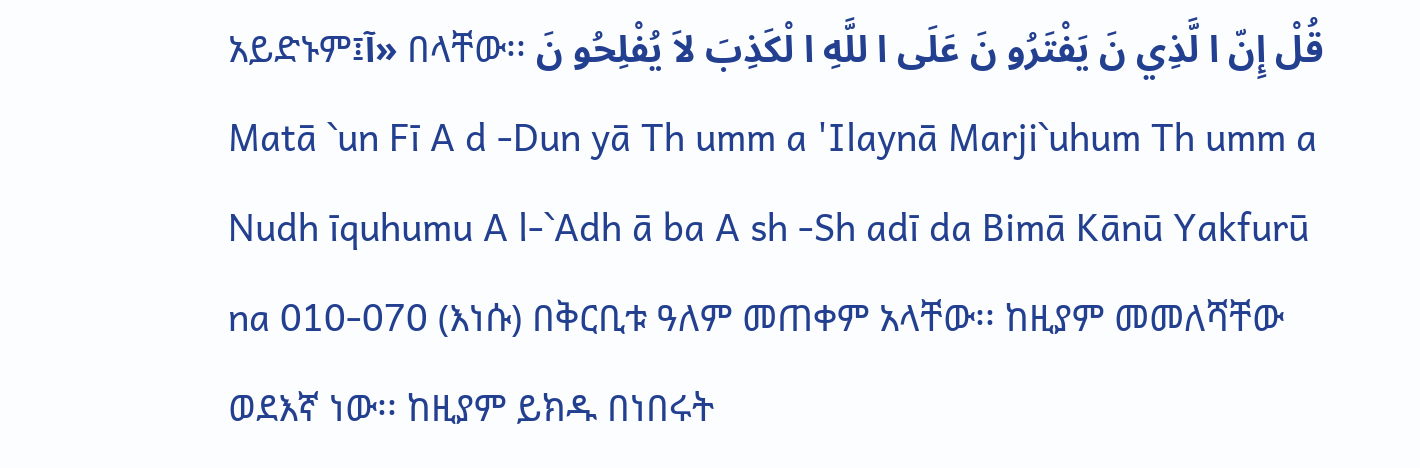አይድኑም፤آ» በላቸው፡፡ قُلْ إِنّ ا لَّذِي نَ يَفْتَرُو نَ عَلَى ا للَّهِ ا لْكَذِبَ لاَ يُفْلِحُو نَ
Matā `un Fī A d -Dun yā Th umm a 'Ilaynā Marji`uhum Th umm a Nudh īquhumu A l-`Adh ā ba A sh -Sh adī da Bimā Kānū Yakfurū na 010-070 (እነሱ) በቅርቢቱ ዓለም መጠቀም አላቸው፡፡ ከዚያም መመለሻቸው ወደእኛ ነው፡፡ ከዚያም ይክዱ በነበሩት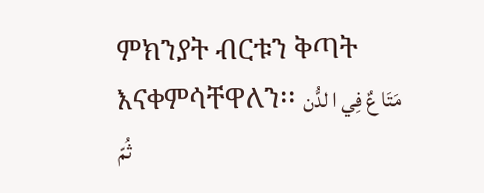ምክንያት ብርቱን ቅጣት እናቀምሳቸዋለን፡፡ مَتَا عٌ فِي ا لدُّن ثُمّ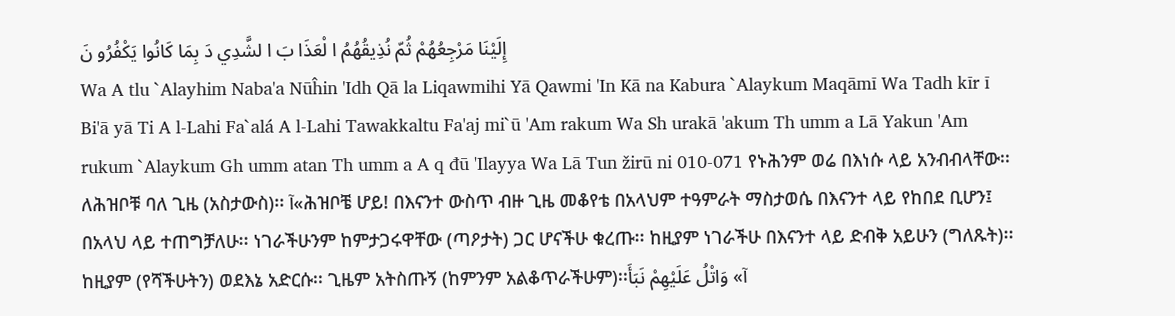إِلَيْنَا مَرْجِعُهُمْ ثُمّ نُذِيقُهُمُ ا لْعَذَا بَ ا لشَّدِي دَ بِمَا كَانُوا يَكْفُرُو نَ
Wa A tlu `Alayhim Naba'a Nūĥin 'Idh Qā la Liqawmihi Yā Qawmi 'In Kā na Kabura `Alaykum Maqāmī Wa Tadh kīr ī Bi'ā yā Ti A l-Lahi Fa`alá A l-Lahi Tawakkaltu Fa'aj mi`ū 'Am rakum Wa Sh urakā 'akum Th umm a Lā Yakun 'Am rukum `Alaykum Gh umm atan Th umm a A q đū 'Ilayya Wa Lā Tun žirū ni 010-071 የኑሕንም ወሬ በእነሱ ላይ አንብብላቸው፡፡ ለሕዝቦቹ ባለ ጊዜ (አስታውስ)፡፡ آ«ሕዝቦቼ ሆይ! በእናንተ ውስጥ ብዙ ጊዜ መቆየቴ በአላህም ተዓምራት ማስታወሴ በእናንተ ላይ የከበደ ቢሆን፤ በአላህ ላይ ተጠግቻለሁ፡፡ ነገራችሁንም ከምታጋሩዋቸው (ጣዖታት) ጋር ሆናችሁ ቁረጡ፡፡ ከዚያም ነገራችሁ በእናንተ ላይ ድብቅ አይሁን (ግለጹት)፡፡ ከዚያም (የሻችሁትን) ወደእኔ አድርሱ፡፡ ጊዜም አትስጡኝ (ከምንም አልቆጥራችሁም)፡፡آ» وَاتْلُ عَلَيْهِمْ نَبَأَ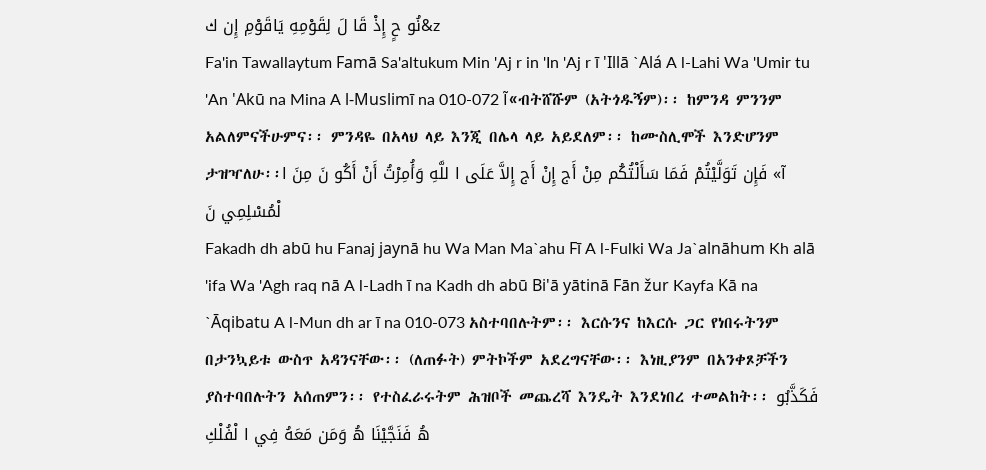نُو حٍ إِذْ قَا لَ لِقَوْمِهِ يَاقَوْمِ إِن ك&z
Fa'in Tawallaytum Famā Sa'altukum Min 'Aj r in 'In 'Aj r ī 'Illā `Alá A l-Lahi Wa 'Umir tu 'An 'Akū na Mina A l-Muslimī na 010-072 آ«ብትሸሹም (አትጎዱኝም)፡፡ ከምንዳ ምንንም አልለምናችሁምና፡፡ ምንዳዬ በአላህ ላይ እንጂ በሌላ ላይ አይደለም፡፡ ከሙስሊሞች እንድሆንም ታዝዣለሁ፡፡آ» فَإِن تَوَلَّيْتُمْ فَمَا سَأَلْتُكُم مِنْ أَج إِنْ أَج إِلاَّ عَلَى ا للَّهِ وَأُمِرْتُ أَنْ أَكُو نَ مِنَ ا لْمُسْلِمِي نَ
Fakadh dh abū hu Fanaj jaynā hu Wa Man Ma`ahu Fī A l-Fulki Wa Ja`alnāhum Kh alā 'ifa Wa 'Agh raq nā A l-Ladh ī na Kadh dh abū Bi'ā yātinā Fān žur Kayfa Kā na `Āqibatu A l-Mun dh ar ī na 010-073 አስተባበሉትም፡፡ እርሱንና ከእርሱ ጋር የነበሩትንም በታንኳይቱ ውስጥ አዳንናቸው፡፡ (ለጠፉት) ምትኮችም አደረግናቸው፡፡ እነዚያንም በአንቀጾቻችን ያስተባበሉትን አሰጠምን፡፡ የተስፈራሩትም ሕዝቦች መጨረሻ እንዴት እንደነበረ ተመልከት፡፡ فَكَذَّبُو هُ فَنَجَّيْنَا هُ وَمَن مَعَهُ فِي ا لْفُلْكِ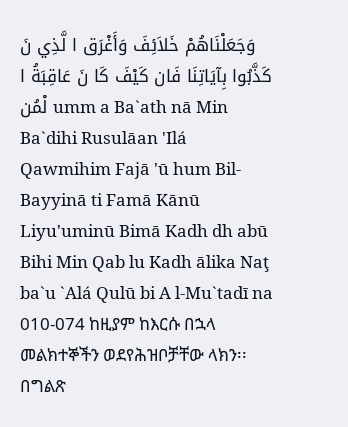وَجَعَلْنَاهُمْ خَلاَئِفَ وَأَغْرَق ا لَّذِي نَ كَذَّبُوا بِآيَاتِنَا فَان كَيْفَ كَا نَ عَاقِبَةُ ا لْمُن umm a Ba`ath nā Min Ba`dihi Rusulāan 'Ilá Qawmihim Fajā 'ū hum Bil-Bayyinā ti Famā Kānū Liyu'uminū Bimā Kadh dh abū Bihi Min Qab lu Kadh ālika Naţ ba`u `Alá Qulū bi A l-Mu`tadī na 010-074 ከዚያም ከእርሱ በኋላ መልክተኞችን ወደየሕዝቦቻቸው ላክን፡፡ በግልጽ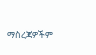ማስረጃዎችም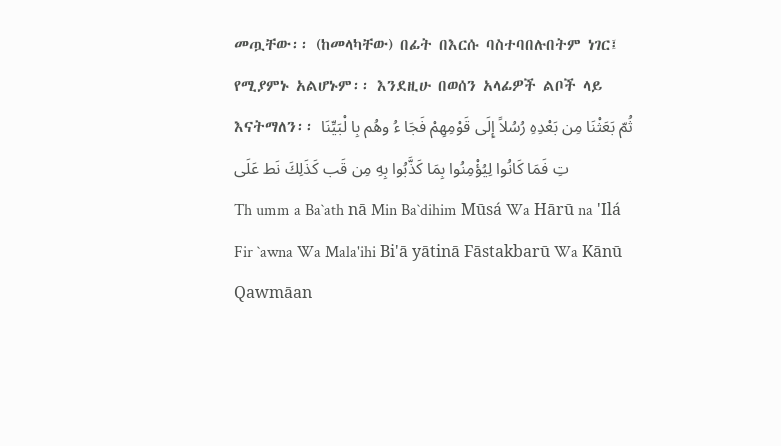መጧቸው፡፡ (ከመላካቸው) በፊት በእርሱ ባስተባበሉበትም ነገር፤ የሚያምኑ አልሆኑም፡፡ እንደዚሁ በወሰን አላፊዎች ልቦች ላይ እናትማለን፡፡ ثُمّ بَعَثْنَا مِن بَعْدِهِ رُسُلاً إِلَى قَوْمِهِمْ فَجَا ءُ وهُم بِا لْبَيِّنَا تِ فَمَا كَانُوا لِيُؤْمِنُوا بِمَا كَذَّبُوا بِهِ مِن قَب كَذَلِكَ نَط عَلَى
Th umm a Ba`ath nā Min Ba`dihim Mūsá Wa Hārū na 'Ilá Fir `awna Wa Mala'ihi Bi'ā yātinā Fāstakbarū Wa Kānū Qawmāan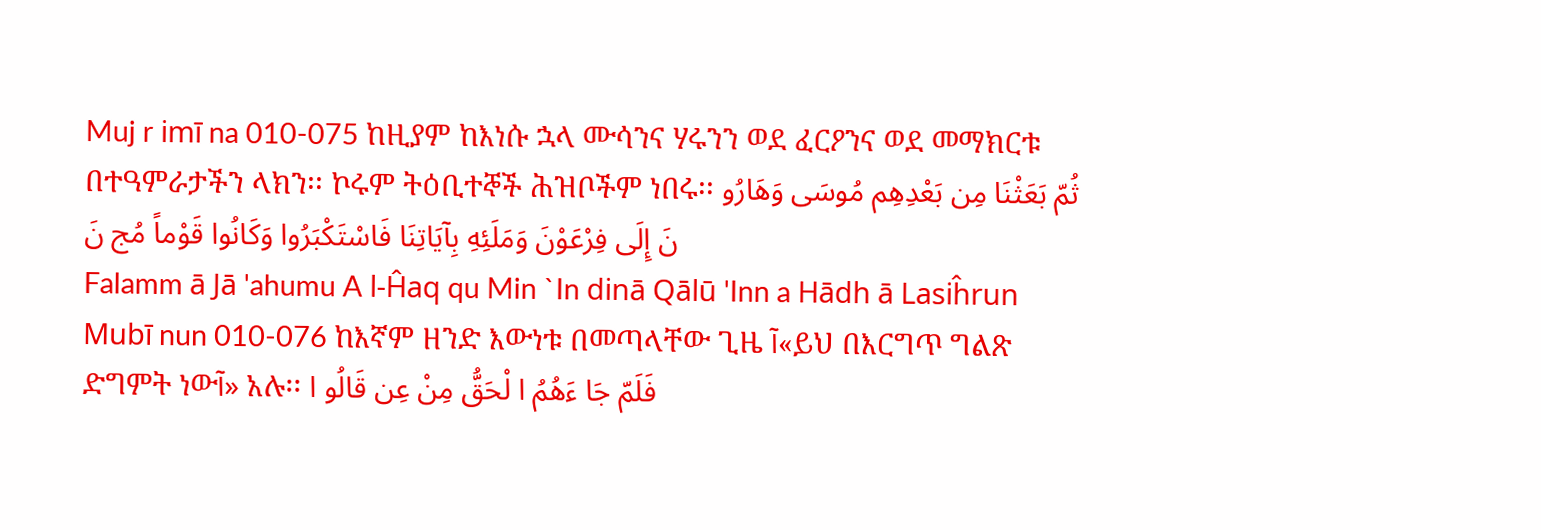Muj r imī na 010-075 ከዚያም ከእነሱ ኋላ ሙሳንና ሃሩንን ወደ ፈርዖንና ወደ መማክርቱ በተዓምራታችን ላክን፡፡ ኮሩም ትዕቢተኞች ሕዝቦችም ነበሩ፡፡ ثُمّ بَعَثْنَا مِن بَعْدِهِم مُوسَى وَهَارُو نَ إِلَى فِرْعَوْنَ وَمَلَئِهِ بِآيَاتِنَا فَاسْتَكْبَرُوا وَكَانُوا قَوْماً مُج نَ
Falamm ā Jā 'ahumu A l-Ĥaq qu Min `In dinā Qālū 'Inn a Hādh ā Lasiĥrun Mubī nun 010-076 ከእኛም ዘንድ እውነቱ በመጣላቸው ጊዜ آ«ይህ በእርግጥ ግልጽ ድግምት ነውآ» አሉ፡፡ فَلَمّ جَا ءَهُمُ ا لْحَقُّ مِنْ عِن قَالُو ا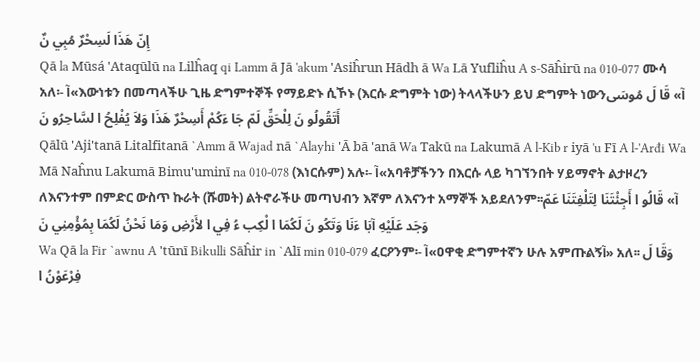إِنّ هَذَا لَسِحْرٌ مُبِي نٌ
Qā la Mūsá 'Ataqūlū na Lilĥaq qi Lamm ā Jā 'akum 'Asiĥrun Hādh ā Wa Lā Yufliĥu A s-Sāĥirū na 010-077 ሙሳ አለ፡- آ«እውነቱን በመጣላችሁ ጊዜ ድግምተኞች የማይድኑ ሲኾኑ (እርሱ ድግምት ነው) ትላላችሁን ይህ ድግምት ነውንآ» قَا لَ مُوسَى أَتَقُولُو نَ لِلْحَقِّ لَمّ جَا ءَكُمْ أَسِحْرٌ هَذَا وَلاَ يُفْلِحُ ا لسَّاحِرُو نَ
Qālū 'Aji'tanā Litalfitanā `Amm ā Wajad nā `Alayhi 'Ā bā 'anā Wa Takū na Lakumā A l-Kib r iyā 'u Fī A l-'Arđi Wa Mā Naĥnu Lakumā Bimu'uminī na 010-078 (እነርሱም) አሉ፡- آ«አባቶቻችንን በእርሱ ላይ ካገኘንበት ሃይማኖት ልታዞረን ለእናንተም በምድር ውስጥ ኩራት (ሹመት) ልትኖራችሁ መጣህብን እኛም ለእናንተ አማኞች አይደለንም፡፡آ» قَالُو ا أَجِئْتَنَا لِتَلْفِتَنَا عَمّ وَجَد عَلَيْهِ آبَا ءَنَا وَتَكُو نَ لَكُمَا ا لْكِب ءُ فِي ا لأَرْضِ وَمَا نَحْنُ لَكُمَا بِمُؤْمِنِي نَ
Wa Qā la Fir `awnu A 'tūnī Bikulli Sāĥir in `Alī min 010-079 ፈርዖንም፡- آ«ዐዋቂ ድግምተኛን ሁሉ አምጡልኝآ» አለ፡፡ وَقَا لَ فِرْعَوْنُ ا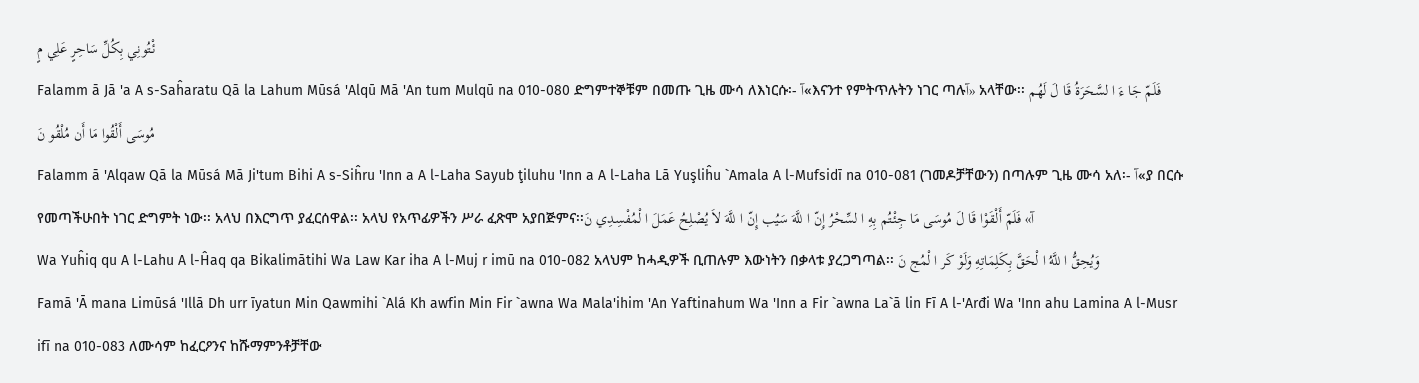ئْتُونِي بِكُلِّ سَاحِرٍ عَلِي مٍ
Falamm ā Jā 'a A s-Saĥaratu Qā la Lahum Mūsá 'Alqū Mā 'An tum Mulqū na 010-080 ድግምተኞቹም በመጡ ጊዜ ሙሳ ለእነርሱ፡- آ«እናንተ የምትጥሉትን ነገር ጣሉآ» አላቸው፡፡ فَلَمّ جَا ءَ ا لسَّحَرَةُ قَا لَ لَهُم مُوسَى أَلْقُوا مَا أَن مُلْقُو نَ
Falamm ā 'Alqaw Qā la Mūsá Mā Ji'tum Bihi A s-Siĥru 'Inn a A l-Laha Sayub ţiluhu 'Inn a A l-Laha Lā Yuşliĥu `Amala A l-Mufsidī na 010-081 (ገመዶቻቸውን) በጣሉም ጊዜ ሙሳ አለ፡- آ«ያ በርሱ የመጣችሁበት ነገር ድግምት ነው፡፡ አላህ በእርግጥ ያፈርሰዋል፡፡ አላህ የአጥፊዎችን ሥራ ፈጽሞ አያበጅምና፡፡آ» فَلَمّ أَلْقَوْا قَا لَ مُوسَى مَا جِئْتُم بِهِ ا لسِّحْرُ إِنّ ا للَّهَ سَيُب إِنّ ا للَّهَ لاَ يُصْلِحُ عَمَلَ ا لْمُفْسِدِي نَ
Wa Yuĥiq qu A l-Lahu A l-Ĥaq qa Bikalimātihi Wa Law Kar iha A l-Muj r imū na 010-082 አላህም ከሓዲዎች ቢጠሉም እውነትን በቃላቱ ያረጋግጣል፡፡ وَيُحِقُّ ا للَّهُ ا لْحَقَّ بِكَلِمَاتِهِ وَلَوْ كَر ا لْمُج نَ
Famā 'Ā mana Limūsá 'Illā Dh urr īyatun Min Qawmihi `Alá Kh awfin Min Fir `awna Wa Mala'ihim 'An Yaftinahum Wa 'Inn a Fir `awna La`ā lin Fī A l-'Arđi Wa 'Inn ahu Lamina A l-Musr ifī na 010-083 ለሙሳም ከፈርዖንና ከሹማምንቶቻቸው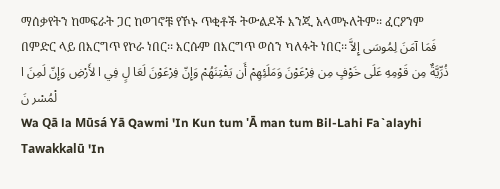ማሰቃየትን ከመፍራት ጋር ከወገኖቹ የኾኑ ጥቂቶች ትውልዶች እንጂ አላመኑለትም፡፡ ፈርዖንም በምድር ላይ በእርግጥ የኮራ ነበር፡፡ እርሱም በእርግጥ ወሰን ካለፉት ነበር፡፡ فَمَا آمَنَ لِمُوسَى إِلاَّ ذُرِّيَّةٌ مِن قَوْمِهِ عَلَى خَوْفٍ مِن فِرْعَوْنَ وَمَلَئِهِمْ أَن يَفْتِنَهُمْ وَإِنّ فِرْعَوْنَ لَعَا لٍ فِي ا لأَرْضِ وَإِنّ لَمِنَ ا لْمُسْر نَ
Wa Qā la Mūsá Yā Qawmi 'In Kun tum 'Ā man tum Bil-Lahi Fa`alayhi Tawakkalū 'In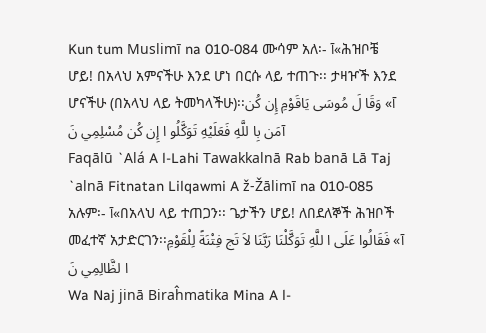Kun tum Muslimī na 010-084 ሙሳም አለ፡- آ«ሕዝቦቼ ሆይ! በአላህ አምናችሁ እንደ ሆነ በርሱ ላይ ተጠጉ፡፡ ታዛዦች እንደ ሆናችሁ (በአላህ ላይ ትመካላችሁ)፡፡آ» وَقَا لَ مُوسَى يَاقَوْمِ إِن كُن آمَن بِا للَّهِ فَعَلَيْهِ تَوَكَّلُو ا إِن كُن مُسْلِمِي نَ
Faqālū `Alá A l-Lahi Tawakkalnā Rab banā Lā Taj `alnā Fitnatan Lilqawmi A ž-Žālimī na 010-085 አሉም፡- آ«በአላህ ላይ ተጠጋን፡፡ ጌታችን ሆይ! ለበደለኞች ሕዝቦች መፈተኛ አታድርገን፡፡آ» فَقَالُوا عَلَى ا للَّهِ تَوَكَّلْنَا رَبَّنَا لاَ تَج فِتْنَةً لِلْقَوْمِ ا لظَّالِمِي نَ
Wa Naj jinā Biraĥmatika Mina A l-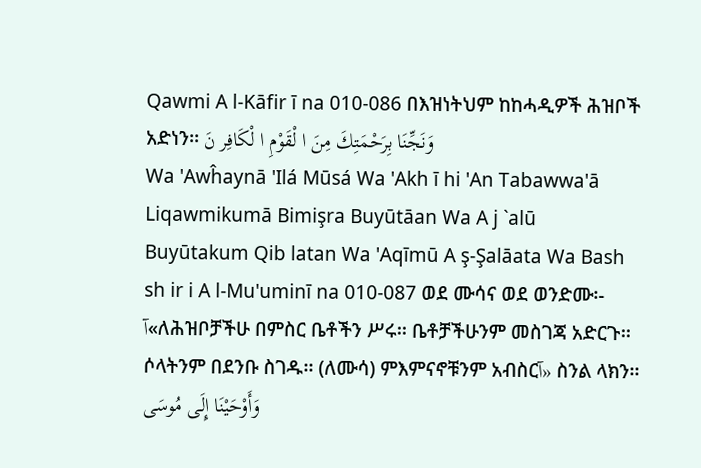Qawmi A l-Kāfir ī na 010-086 በእዝነትህም ከከሓዲዎች ሕዝቦች አድነን፡፡ وَنَجِّنَا بِرَحْمَتِكَ مِنَ ا لْقَوْمِ ا لْكَافِر نَ
Wa 'Awĥaynā 'Ilá Mūsá Wa 'Akh ī hi 'An Tabawwa'ā Liqawmikumā Bimişra Buyūtāan Wa A j `alū Buyūtakum Qib latan Wa 'Aqīmū A ş-Şalāata Wa Bash sh ir i A l-Mu'uminī na 010-087 ወደ ሙሳና ወደ ወንድሙ፡- آ«ለሕዝቦቻችሁ በምስር ቤቶችን ሥሩ፡፡ ቤቶቻችሁንም መስገጃ አድርጉ፡፡ ሶላትንም በደንቡ ስገዱ፡፡ (ለሙሳ) ምእምናኖቹንም አብስርآ» ስንል ላክን፡፡ وَأَوْحَيْنَا إِلَى مُوسَى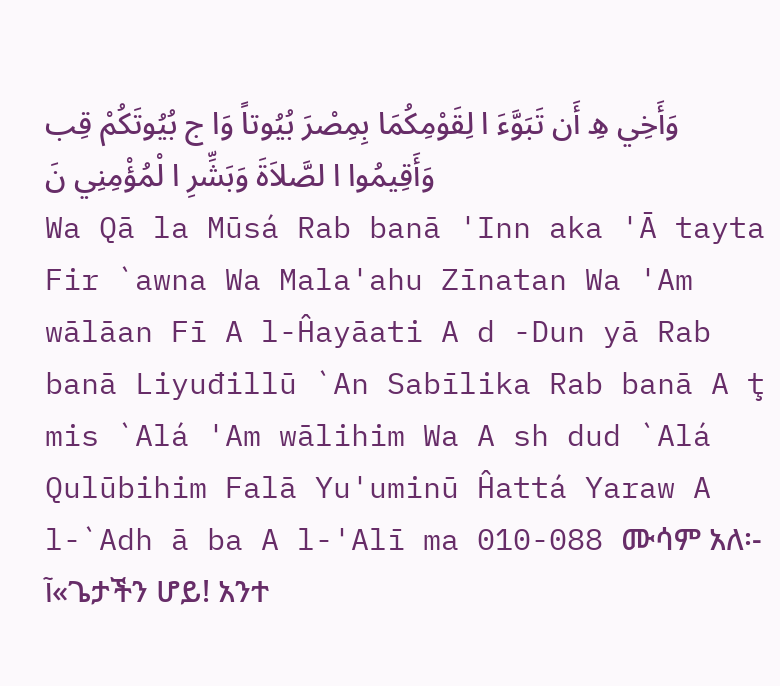وَأَخِي هِ أَن تَبَوَّءَ ا لِقَوْمِكُمَا بِمِصْرَ بُيُوتاً وَا ج بُيُوتَكُمْ قِب وَأَقِيمُوا ا لصَّلاَةَ وَبَشِّرِ ا لْمُؤْمِنِي نَ
Wa Qā la Mūsá Rab banā 'Inn aka 'Ā tayta Fir `awna Wa Mala'ahu Zīnatan Wa 'Am wālāan Fī A l-Ĥayāati A d -Dun yā Rab banā Liyuđillū `An Sabīlika Rab banā A ţ mis `Alá 'Am wālihim Wa A sh dud `Alá Qulūbihim Falā Yu'uminū Ĥattá Yaraw A l-`Adh ā ba A l-'Alī ma 010-088 ሙሳም አለ፡- آ«ጌታችን ሆይ! አንተ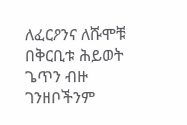ለፈርዖንና ለሹሞቹ በቅርቢቱ ሕይወት ጌጥን ብዙ ገንዘቦችንም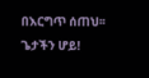በእርግጥ ሰጠህ፡፡ ጌታችን ሆይ!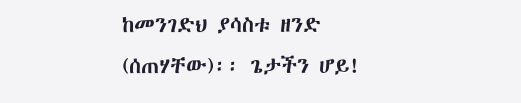ከመንገድህ ያሳስቱ ዘንድ (ሰጠሃቸው)፡፡ ጌታችን ሆይ!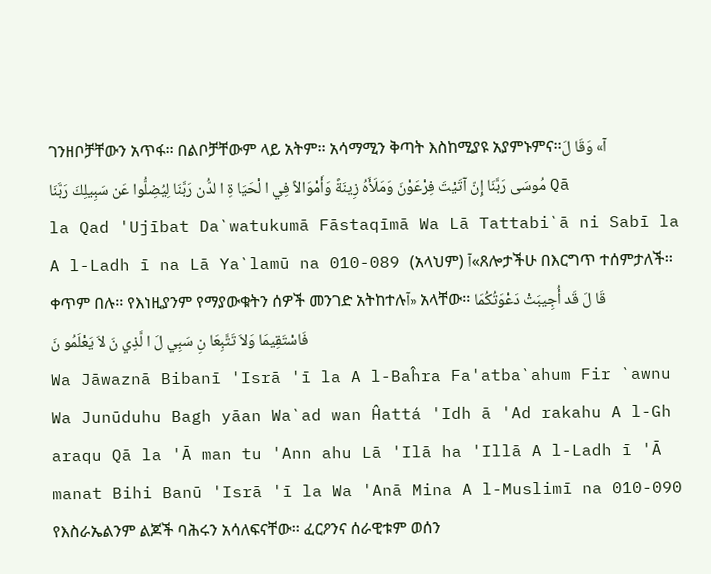ገንዘቦቻቸውን አጥፋ፡፡ በልቦቻቸውም ላይ አትም፡፡ አሳማሚን ቅጣት እስከሚያዩ አያምኑምና፡፡آ» وَقَا لَ مُوسَى رَبَّنَا إِنّ آتَيْتَ فِرْعَوْنَ وَمَلَأَهُ زِينَةً وَأَمْوَالاً فِي ا لْحَيَا ةِ ا لدُّن رَبَّنَا لِيُضِلُّوا عَن سَبِيلِكَ رَبَّنَا Qā la Qad 'Ujībat Da`watukumā Fāstaqīmā Wa Lā Tattabi`ā ni Sabī la A l-Ladh ī na Lā Ya`lamū na 010-089 (አላህም) آ«ጸሎታችሁ በእርግጥ ተሰምታለች፡፡ ቀጥም በሉ፡፡ የእነዚያንም የማያውቁትን ሰዎች መንገድ አትከተሉآ» አላቸው፡፡ قَا لَ قَد أُجِيبَتْ دَعْوَتُكُمَا فَاسْتَقِيمَا وَلاَ تَتَّبِعَا نِ سَبِي لَ ا لَّذِي نَ لاَ يَعْلَمُو نَ
Wa Jāwaznā Bibanī 'Isrā 'ī la A l-Baĥra Fa'atba`ahum Fir `awnu Wa Junūduhu Bagh yāan Wa`ad wan Ĥattá 'Idh ā 'Ad rakahu A l-Gh araqu Qā la 'Ā man tu 'Ann ahu Lā 'Ilā ha 'Illā A l-Ladh ī 'Ā manat Bihi Banū 'Isrā 'ī la Wa 'Anā Mina A l-Muslimī na 010-090 የእስራኤልንም ልጆች ባሕሩን አሳለፍናቸው፡፡ ፈርዖንና ሰራዊቱም ወሰን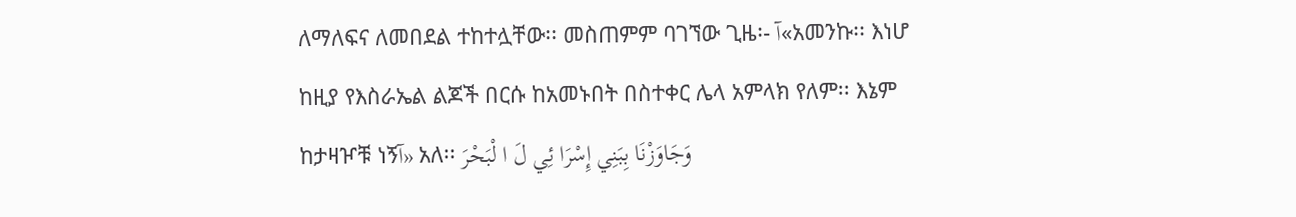ለማለፍና ለመበደል ተከተሏቸው፡፡ መስጠምም ባገኘው ጊዜ፡- آ«አመንኩ፡፡ እነሆ ከዚያ የእስራኤል ልጆች በርሱ ከአመኑበት በስተቀር ሌላ አምላክ የለም፡፡ እኔም ከታዛዦቹ ነኝآ» አለ፡፡ وَجَاوَزْنَا بِبَنِي إِسْرَا ئِي لَ ا لْبَحْرَ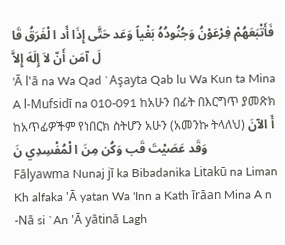فَأَتْبَعَهُمْ فِرْعَوْنُ وَجُنُودُهُ بَغْياً وَعَد حَتَّى إِذَا أَد ا لْغَرَقُ قَا لَ آمَن أَنّ لاَ إِلَهَ إِلاَّ
'Ā l'ā na Wa Qad `Aşayta Qab lu Wa Kun ta Mina A l-Mufsidī na 010-091 ከአሁን በፊት በእርግጥ ያመጽክ ከአጥፊዎችም የነበርክ ስትሆን አሁን (አመንኩ ትላለህ) أَ الآنَ وَقَد عَصَيْتَ قَب وَكُن مِنَ ا لْمُفْسِدِي نَ
Fālyawma Nunaj jī ka Bibadanika Litakū na Liman Kh alfaka 'Ā yatan Wa 'Inn a Kath īrāan Mina A n -Nā si `An 'Ā yātinā Lagh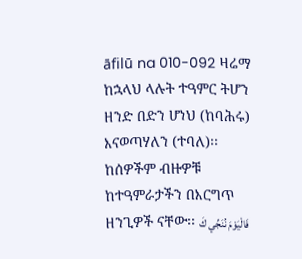āfilū na 010-092 ዛሬማ ከኋላህ ላሉት ተዓምር ትሆን ዘንድ በድን ሆነህ (ከባሕሩ) እናወጣሃለን (ተባለ)፡፡ ከሰዎችም ብዙዎቹ ከተዓምራታችን በእርግጥ ዘንጊዎች ናቸው፡፡ فَالْيَوْمَ نُنَجِّي كَ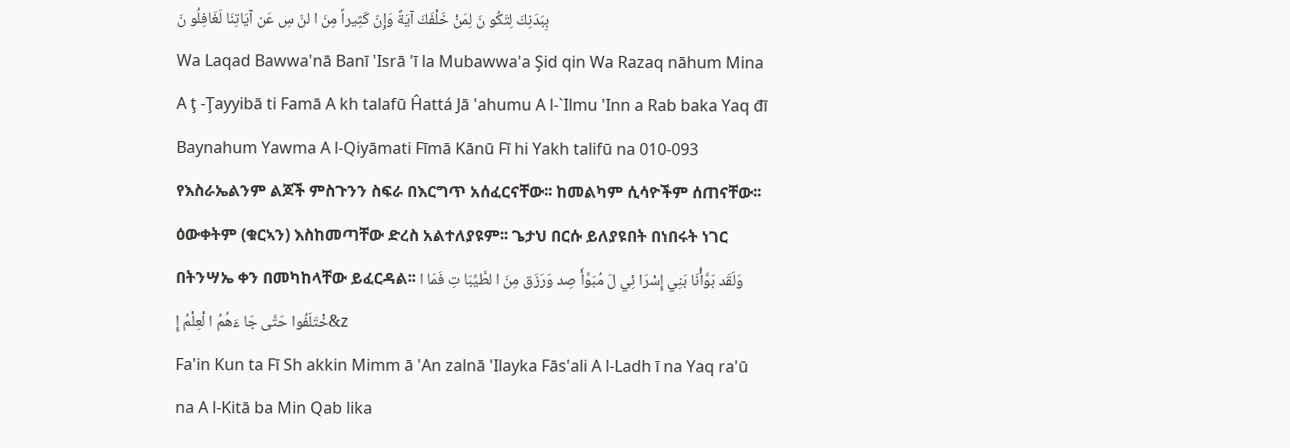بِبَدَنِكَ لِتَكُو نَ لِمَنْ خَلْفَكَ آيَةً وَإِنّ كَثِيراً مِنَ ا لنّ سِ عَن آيَاتِنَا لَغَافِلُو نَ
Wa Laqad Bawwa'nā Banī 'Isrā 'ī la Mubawwa'a Şid qin Wa Razaq nāhum Mina A ţ -Ţayyibā ti Famā A kh talafū Ĥattá Jā 'ahumu A l-`Ilmu 'Inn a Rab baka Yaq đī Baynahum Yawma A l-Qiyāmati Fīmā Kānū Fī hi Yakh talifū na 010-093 የእስራኤልንም ልጆች ምስጉንን ስፍራ በእርግጥ አሰፈርናቸው፡፡ ከመልካም ሲሳዮችም ሰጠናቸው፡፡ ዕውቀትም (ቁርኣን) እስከመጣቸው ድረስ አልተለያዩም፡፡ ጌታህ በርሱ ይለያዩበት በነበሩት ነገር በትንሣኤ ቀን በመካከላቸው ይፈርዳል፡፡ وَلَقَد بَوَّأْنَا بَنِي إِسْرَا ئِي لَ مُبَوَّأَ صِد وَرَزَق مِنَ ا لطَّيِّبَا تِ فَمَا ا خْتَلَفُوا حَتَّى جَا ءَهُمُ ا لْعِلْمُ إِ&z
Fa'in Kun ta Fī Sh akkin Mimm ā 'An zalnā 'Ilayka Fās'ali A l-Ladh ī na Yaq ra'ū na A l-Kitā ba Min Qab lika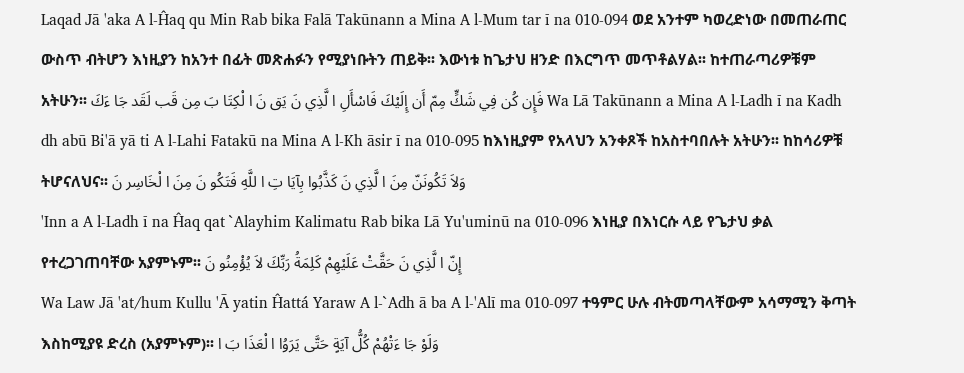Laqad Jā 'aka A l-Ĥaq qu Min Rab bika Falā Takūnann a Mina A l-Mum tar ī na 010-094 ወደ አንተም ካወረድነው በመጠራጠር ውስጥ ብትሆን እነዚያን ከአንተ በፊት መጽሐፉን የሚያነቡትን ጠይቅ፡፡ እውነቱ ከጌታህ ዘንድ በእርግጥ መጥቶልሃል፡፡ ከተጠራጣሪዎቹም አትሁን፡፡ فَإِن كُن فِي شَكٍّ مِمّ أَن إِلَيْكَ فَاسْأَلِ ا لَّذِي نَ يَق نَ ا لْكِتَا بَ مِن قَب لَقَد جَا ءَكَ Wa Lā Takūnann a Mina A l-Ladh ī na Kadh dh abū Bi'ā yā ti A l-Lahi Fatakū na Mina A l-Kh āsir ī na 010-095 ከእነዚያም የአላህን አንቀጾች ከአስተባበሉት አትሁን፡፡ ከከሳሪዎቹ ትሆናለህና፡፡ وَلاَ تَكُونَنّ مِنَ ا لَّذِي نَ كَذَّبُوا بِآيَا تِ ا للَّهِ فَتَكُو نَ مِنَ ا لْخَاسِر نَ
'Inn a A l-Ladh ī na Ĥaq qat `Alayhim Kalimatu Rab bika Lā Yu'uminū na 010-096 እነዚያ በእነርሱ ላይ የጌታህ ቃል የተረጋገጠባቸው አያምኑም፡፡ إِنّ ا لَّذِي نَ حَقَّتْ عَلَيْهِمْ كَلِمَةُ رَبِّكَ لاَ يُؤْمِنُو نَ
Wa Law Jā 'at/hum Kullu 'Ā yatin Ĥattá Yaraw A l-`Adh ā ba A l-'Alī ma 010-097 ተዓምር ሁሉ ብትመጣላቸውም አሳማሚን ቅጣት እስከሚያዩ ድረስ (አያምኑም)፡፡ وَلَوْ جَا ءَتْهُمْ كُلُّ آيَةٍ حَتَّى يَرَوُا ا لْعَذَا بَ ا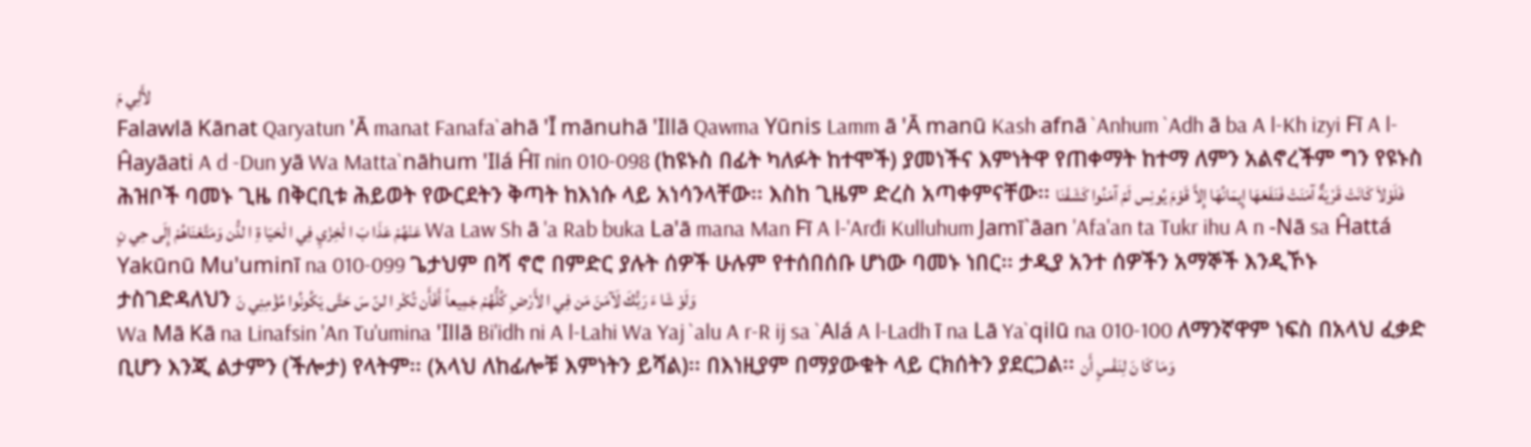لأَلِي مَ
Falawlā Kānat Qaryatun 'Ā manat Fanafa`ahā 'Ī mānuhā 'Illā Qawma Yūnis Lamm ā 'Ā manū Kash afnā `Anhum `Adh ā ba A l-Kh izyi Fī A l-Ĥayāati A d -Dun yā Wa Matta`nāhum 'Ilá Ĥī nin 010-098 (ከዩኑስ በፊት ካለፉት ከተሞች) ያመነችና እምነትዋ የጠቀማት ከተማ ለምን አልኖረችም ግን የዩኑስ ሕዝቦች ባመኑ ጊዜ በቅርቢቱ ሕይወት የውርደትን ቅጣት ከእነሱ ላይ አነሳንላቸው፡፡ እስከ ጊዜም ድረስ አጣቀምናቸው፡፡ فَلَوْلاَ كَانَتْ قَرْيَةٌ آمَنَتْ فَنَفَعَهَا إِيمَانُهَا إِلاَّ قَوْمَ يُونِس لَمّ آمَنُوا كَشَفْنَا عَنْهُمْ عَذَا بَ ا لْخِزْيِ فِي ا لْحَيَا ةِ ا لدُّن وَمَتَّعْنَاهُمْ إِلَى حِي نٍ Wa Law Sh ā 'a Rab buka La'ā mana Man Fī A l-'Arđi Kulluhum Jamī`āan 'Afa'an ta Tukr ihu A n -Nā sa Ĥattá Yakūnū Mu'uminī na 010-099 ጌታህም በሻ ኖሮ በምድር ያሉት ሰዎች ሁሉም የተሰበሰቡ ሆነው ባመኑ ነበር፡፡ ታዲያ አንተ ሰዎችን አማኞች እንዲኾኑ ታስገድዳለህን وَلَوْ شَا ءَ رَبُّكَ لَآمَنَ مَن فِي ا لأَرْضِ كُلُّهُمْ جَمِيعاً أَفَأَن تُكْر ا لنّ سَ حَتَّى يَكُونُوا مُؤْمِنِي نَ
Wa Mā Kā na Linafsin 'An Tu'umina 'Illā Bi'idh ni A l-Lahi Wa Yaj `alu A r-R ij sa `Alá A l-Ladh ī na Lā Ya`qilū na 010-100 ለማንኛዋም ነፍስ በአላህ ፈቃድ ቢሆን እንጂ ልታምን (ችሎታ) የላትም፡፡ (አላህ ለከፊሎቹ እምነትን ይሻል)፡፡ በእነዚያም በማያውቁት ላይ ርክሰትን ያደርጋል፡፡ وَمَا كَا نَ لِنَفْسٍ أَن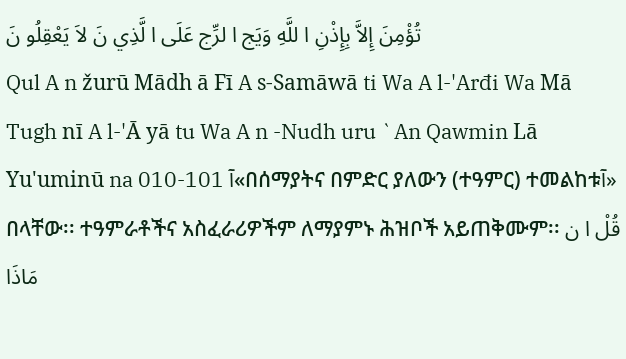تُؤْمِنَ إِلاَّ بِإِذْنِ ا للَّهِ وَيَج ا لرِّج عَلَى ا لَّذِي نَ لاَ يَعْقِلُو نَ
Qul A n žurū Mādh ā Fī A s-Samāwā ti Wa A l-'Arđi Wa Mā Tugh nī A l-'Ā yā tu Wa A n -Nudh uru `An Qawmin Lā Yu'uminū na 010-101 آ«በሰማያትና በምድር ያለውን (ተዓምር) ተመልከቱآ» በላቸው፡፡ ተዓምራቶችና አስፈራሪዎችም ለማያምኑ ሕዝቦች አይጠቅሙም፡፡ قُلْ ا ن مَاذَا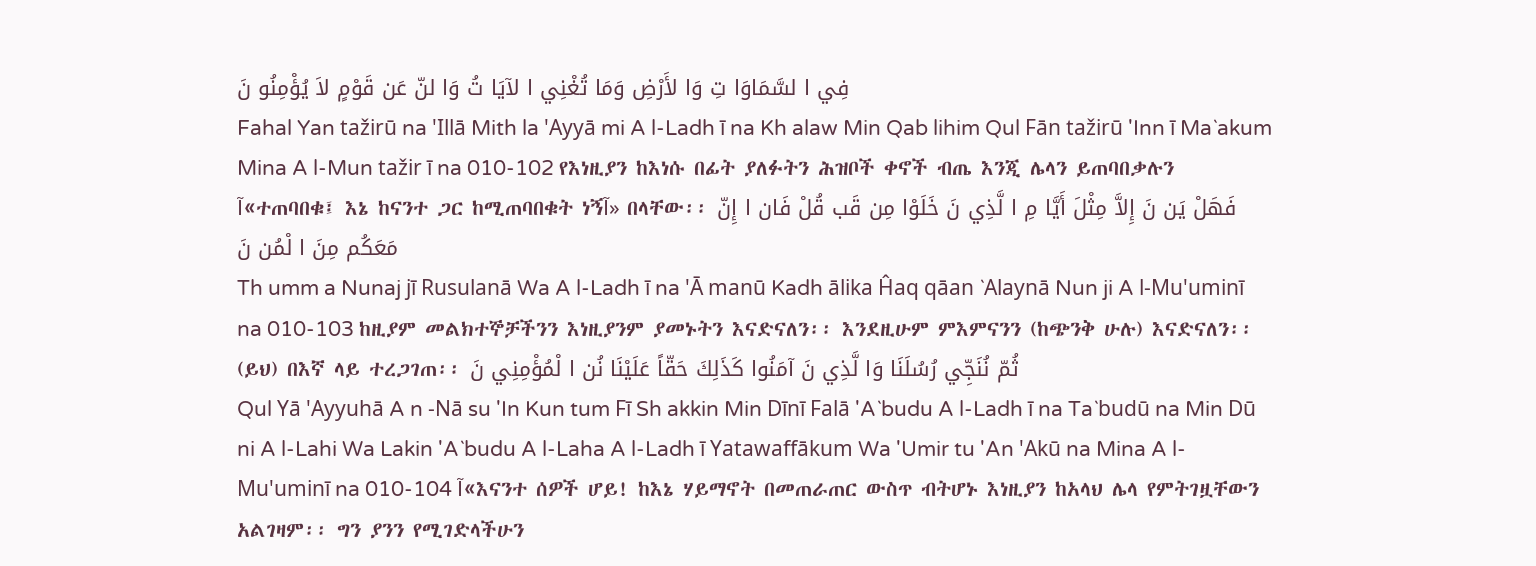فِي ا لسَّمَاوَا تِ وَا لأَرْضِ وَمَا تُغْنِي ا لآيَا تُ وَا لنّ عَن قَوْمٍ لاَ يُؤْمِنُو نَ
Fahal Yan tažirū na 'Illā Mith la 'Ayyā mi A l-Ladh ī na Kh alaw Min Qab lihim Qul Fān tažirū 'Inn ī Ma`akum Mina A l-Mun tažir ī na 010-102 የእነዚያን ከእነሱ በፊት ያለፉትን ሕዝቦች ቀኖች ብጤ እንጂ ሌላን ይጠባበቃሉን آ«ተጠባበቁ፤ እኔ ከናንተ ጋር ከሚጠባበቁት ነኝآ» በላቸው፡፡ فَهَلْ يَن نَ إِلاَّ مِثْلَ أَيَّا مِ ا لَّذِي نَ خَلَوْا مِن قَب قُلْ فَان ا إِنّ مَعَكُم مِنَ ا لْمُن نَ
Th umm a Nunaj jī Rusulanā Wa A l-Ladh ī na 'Ā manū Kadh ālika Ĥaq qāan `Alaynā Nun ji A l-Mu'uminī na 010-103 ከዚያም መልክተኞቻችንን እነዚያንም ያመኑትን እናድናለን፡፡ እንደዚሁም ምእምናንን (ከጭንቅ ሁሉ) እናድናለን፡፡ (ይህ) በእኛ ላይ ተረጋገጠ፡፡ ثُمّ نُنَجِّي رُسُلَنَا وَا لَّذِي نَ آمَنُوا كَذَلِكَ حَقّاً عَلَيْنَا نُن ا لْمُؤْمِنِي نَ
Qul Yā 'Ayyuhā A n -Nā su 'In Kun tum Fī Sh akkin Min Dīnī Falā 'A`budu A l-Ladh ī na Ta`budū na Min Dū ni A l-Lahi Wa Lakin 'A`budu A l-Laha A l-Ladh ī Yatawaffākum Wa 'Umir tu 'An 'Akū na Mina A l-Mu'uminī na 010-104 آ«እናንተ ሰዎች ሆይ! ከእኔ ሃይማኖት በመጠራጠር ውስጥ ብትሆኑ እነዚያን ከአላህ ሌላ የምትገዟቸውን አልገዛም፡፡ ግን ያንን የሚገድላችሁን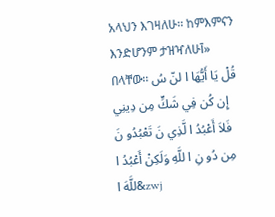አላህን እገዛለሁ፡፡ ከምእምናን እንድሆንም ታዝዣለሁآ» በላቸው፡፡ قُلْ يَا أَيُّهَا ا لنّ سُ إِن كُن فِي شَكٍّ مِن دِينِي فَلاَ أَعْبُدُ ا لَّذِي نَ تَعْبُدُو نَ مِن دُو نِ ا للَّهِ وَلَكِنْ أَعْبُدُ ا للَّهَ ا&zwj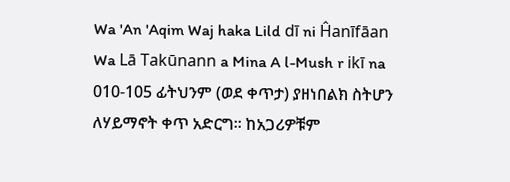Wa 'An 'Aqim Waj haka Lild dī ni Ĥanīfāan Wa Lā Takūnann a Mina A l-Mush r ikī na 010-105 ፊትህንም (ወደ ቀጥታ) ያዘነበልክ ስትሆን ለሃይማኖት ቀጥ አድርግ፡፡ ከአጋሪዎቹም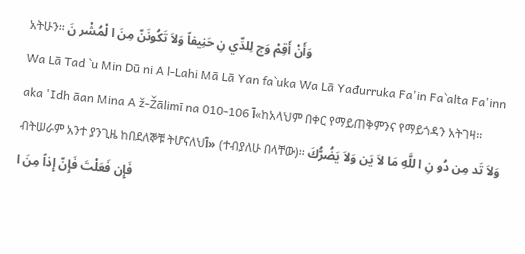አትሁን፡፡ وَأَنْ أَقِمْ وَج لِلدِّي نِ حَنِيفاً وَلاَ تَكُونَنّ مِنَ ا لْمُشْر نَ
Wa Lā Tad `u Min Dū ni A l-Lahi Mā Lā Yan fa`uka Wa Lā Yađurruka Fa'in Fa`alta Fa'inn aka 'Idh āan Mina A ž-Žālimī na 010-106 آ«ከአላህም በቀር የማይጠቅምንና የማይጎዳን አትገዛ፡፡ ብትሠራም አንተ ያንጊዜ ከበደለኞቹ ትሆናለህآ» (ተብያለሁ በላቸው)፡፡ وَلاَ تَد مِن دُو نِ ا للَّهِ مَا لاَ يَن وَلاَ يَضُرُّكَ فَإِن فَعَلْتَ فَإِنّ إِذاً مِنَ ا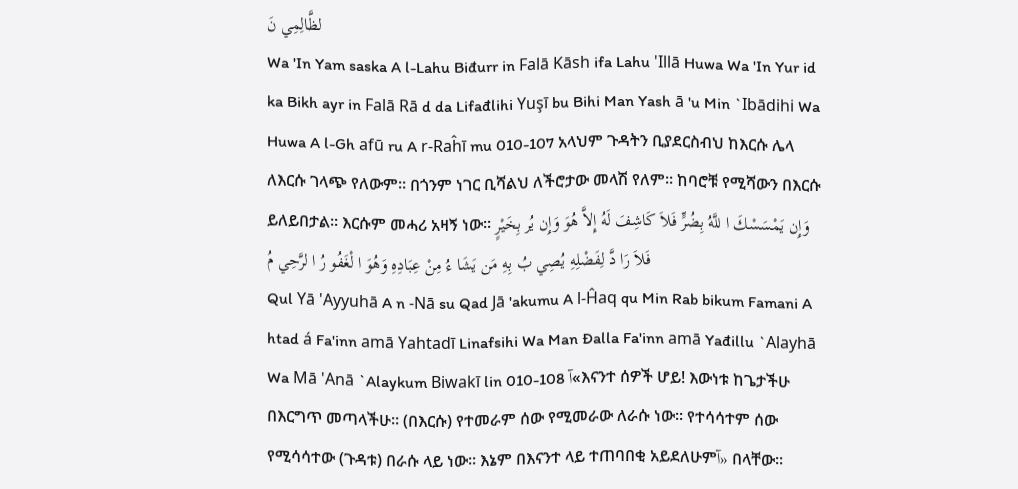لظَّالِمِي نَ
Wa 'In Yam saska A l-Lahu Biđurr in Falā Kāsh ifa Lahu 'Illā Huwa Wa 'In Yur id ka Bikh ayr in Falā Rā d da Lifađlihi Yuşī bu Bihi Man Yash ā 'u Min `Ibādihi Wa Huwa A l-Gh afū ru A r-Raĥī mu 010-107 አላህም ጉዳትን ቢያደርስብህ ከእርሱ ሌላ ለእርሱ ገላጭ የለውም፡፡ በጎንም ነገር ቢሻልህ ለችሮታው መላሽ የለም፡፡ ከባሮቹ የሚሻውን በእርሱ ይለይበታል፡፡ እርሱም መሓሪ አዛኝ ነው፡፡ وَإِن يَمْسَسْكَ ا للَّهُ بِضُرٍّ فَلاَ كَاشِفَ لَهُ إِلاَّ هُوَ وَإِن يُر بِخَيْرٍ فَلاَ رَا دَّ لِفَضْلِهِ يُصِي بُ بِهِ مَن يَشَا ءُ مِنْ عِبَادِهِ وَهُوَ ا لْغَفُو رُ ا لرَّحِي مُ
Qul Yā 'Ayyuhā A n -Nā su Qad Jā 'akumu A l-Ĥaq qu Min Rab bikum Famani A htad á Fa'inn amā Yahtadī Linafsihi Wa Man Đalla Fa'inn amā Yađillu `Alayhā Wa Mā 'Anā `Alaykum Biwakī lin 010-108 آ«እናንተ ሰዎች ሆይ! እውነቱ ከጌታችሁ በእርግጥ መጣላችሁ፡፡ (በእርሱ) የተመራም ሰው የሚመራው ለራሱ ነው፡፡ የተሳሳተም ሰው የሚሳሳተው (ጉዳቱ) በራሱ ላይ ነው፡፡ እኔም በእናንተ ላይ ተጠባበቂ አይደለሁምآ» በላቸው፡፡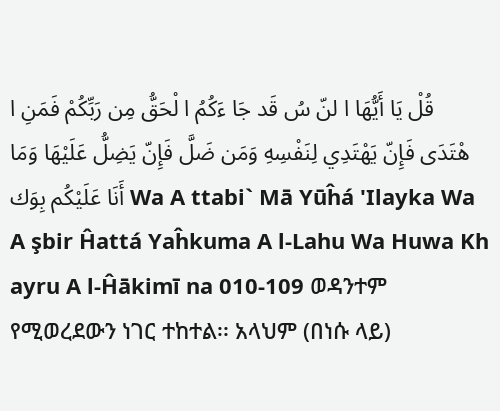قُلْ يَا أَيُّهَا ا لنّ سُ قَد جَا ءَكُمُ ا لْحَقُّ مِن رَبِّكُمْ فَمَنِ ا هْتَدَى فَإِنّ يَهْتَدِي لِنَفْسِهِ وَمَن ضَلَّ فَإِنّ يَضِلُّ عَلَيْهَا وَمَا أَنَا عَلَيْكُم بِوَك Wa A ttabi` Mā Yūĥá 'Ilayka Wa A şbir Ĥattá Yaĥkuma A l-Lahu Wa Huwa Kh ayru A l-Ĥākimī na 010-109 ወዳንተም የሚወረደውን ነገር ተከተል፡፡ አላህም (በነሱ ላይ)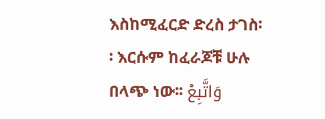እስከሚፈርድ ድረስ ታገስ፡፡ እርሱም ከፈራጆቹ ሁሉ በላጭ ነው፡፡ وَاتَّبِعْ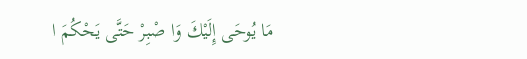مَا يُوحَى إِلَيْكَ وَا صْبِرْ حَتَّى يَحْكُمَ ا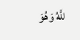للَّهُ وَهُوَ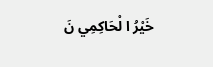خَيْرُ ا لْحَاكِمِي نَ